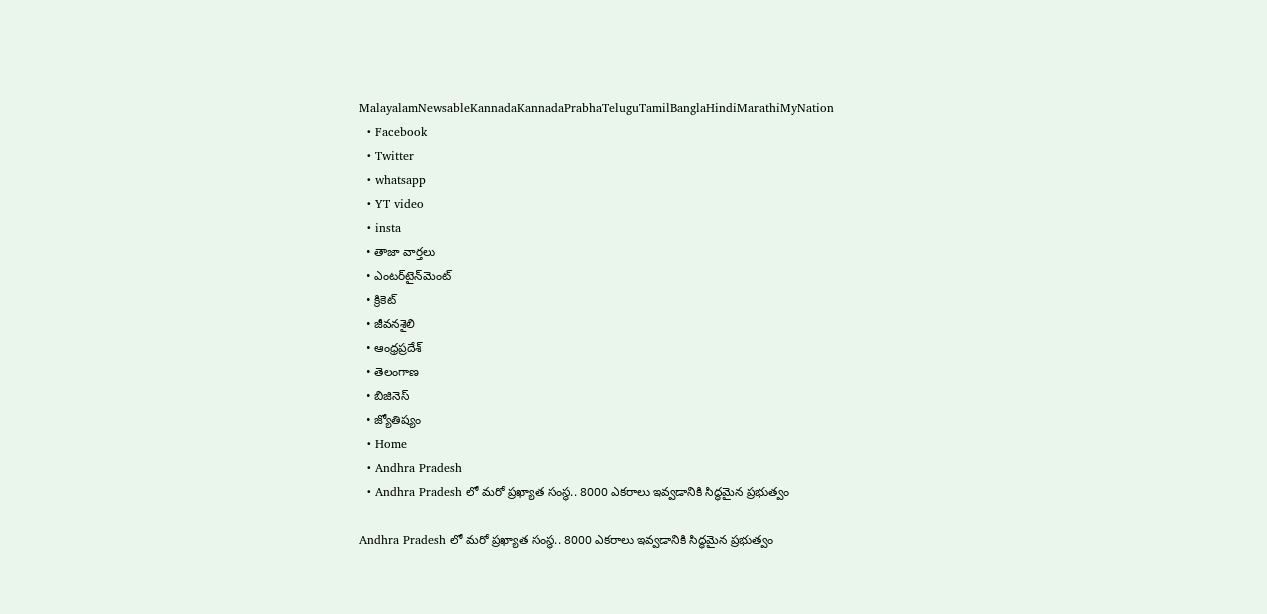MalayalamNewsableKannadaKannadaPrabhaTeluguTamilBanglaHindiMarathiMyNation
  • Facebook
  • Twitter
  • whatsapp
  • YT video
  • insta
  • తాజా వార్తలు
  • ఎంటర్‌టైన్‌మెంట్
  • క్రికెట్
  • జీవనశైలి
  • ఆంధ్రప్రదేశ్
  • తెలంగాణ
  • బిజినెస్
  • జ్యోతిష్యం
  • Home
  • Andhra Pradesh
  • Andhra Pradesh లో మరో ప్రఖ్యాత సంస్థ.. 8000 ఎకరాలు ఇవ్వడానికి సిద్ధమైన ప్రభుత్వం

Andhra Pradesh లో మరో ప్రఖ్యాత సంస్థ.. 8000 ఎకరాలు ఇవ్వడానికి సిద్ధమైన ప్రభుత్వం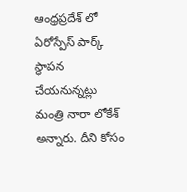ఆంధ్రప్రదేశ్ లో ఏరోస్పేస్ పార్క్ స్థాపన చేయనున్నట్లు మంత్రి నారా లోకేశ్ అన్నారు. దీని కోసం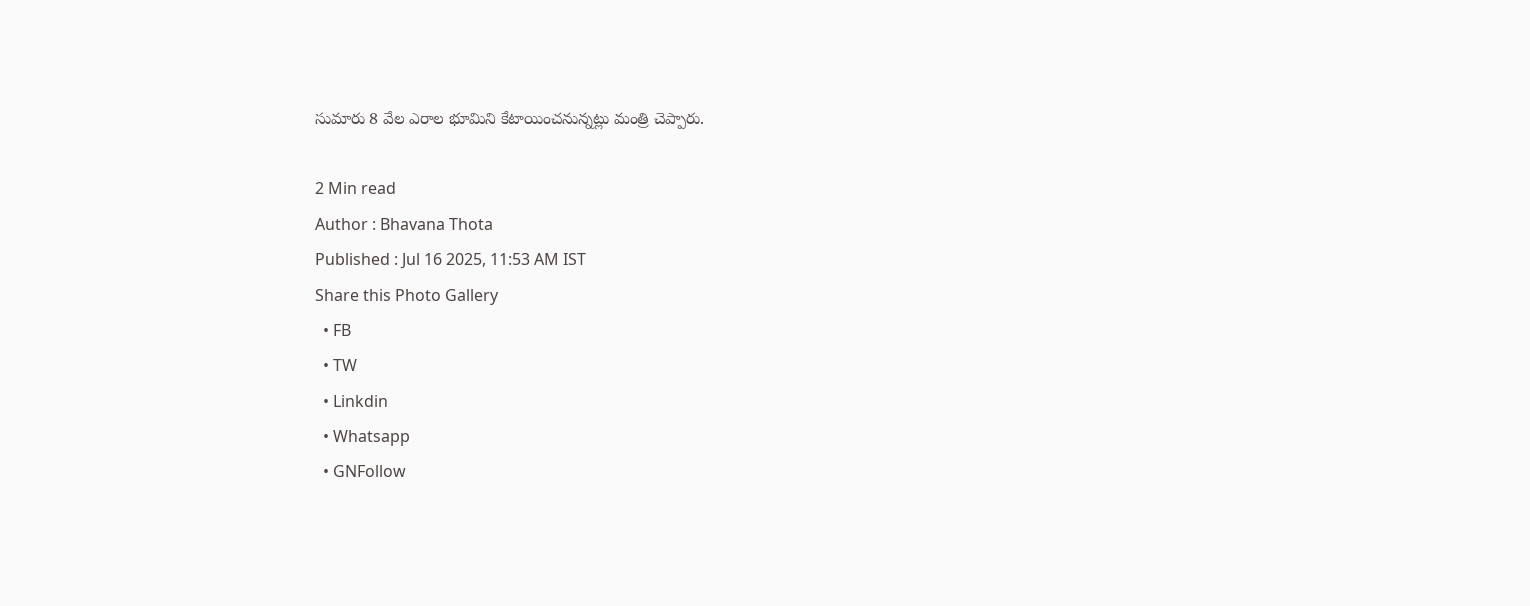సుమారు 8 వేల ఎరాల భూమిని కేటాయించనున్నట్లు మంత్రి చెప్పారు.

2 Min read
Author : Bhavana Thota
Published : Jul 16 2025, 11:53 AM IST
Share this Photo Gallery
  • FB
  • TW
  • Linkdin
  • Whatsapp
  • GNFollow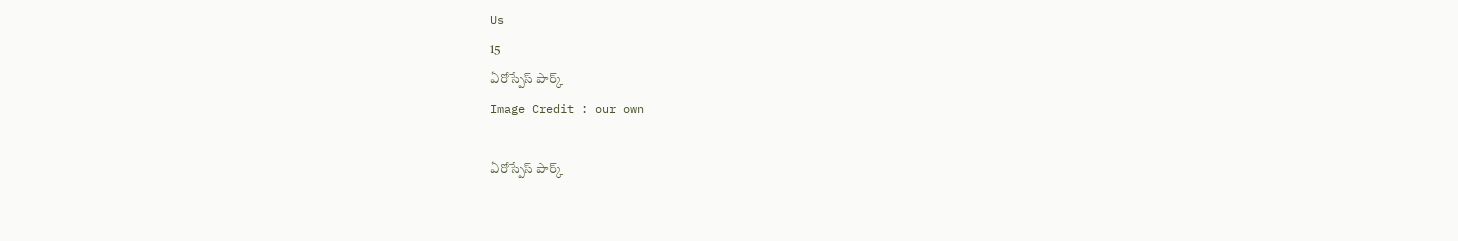Us
15
ఏరోస్పేస్ పార్క్
Image Credit : our own

ఏరోస్పేస్ పార్క్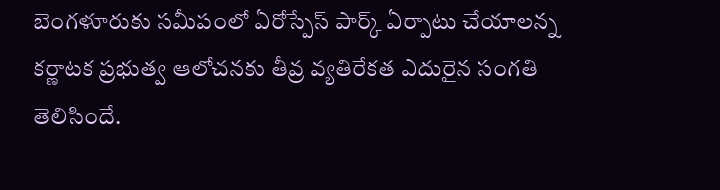బెంగళూరుకు సమీపంలో ఏరోస్పేస్ పార్క్ ఏర్పాటు చేయాలన్న కర్ణాటక ప్రభుత్వ ఆలోచనకు తీవ్ర వ్యతిరేకత ఎదురైన సంగతి తెలిసిందే.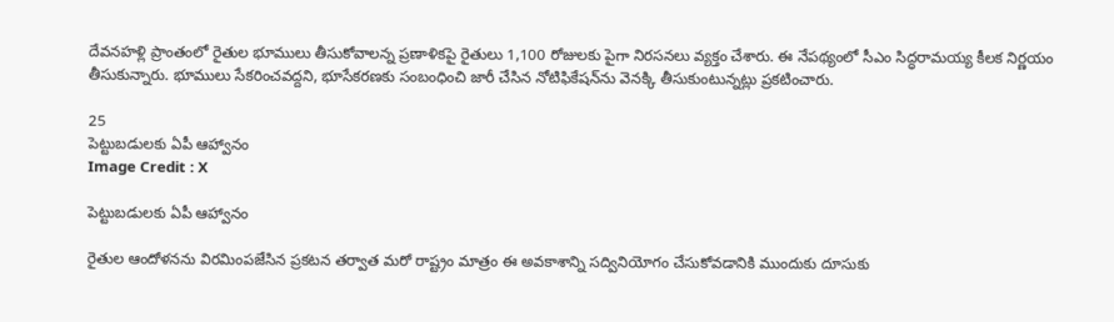దేవనహళ్లి ప్రాంతంలో రైతుల భూములు తీసుకోవాలన్న ప్రణాళికపై రైతులు 1,100 రోజులకు పైగా నిరసనలు వ్యక్తం చేశారు. ఈ నేపథ్యంలో సీఎం సిద్ధరామయ్య కీలక నిర్ణయం తీసుకున్నారు. భూములు సేకరించవద్దని, భూసేకరణకు సంబంధించి జారీ చేసిన నోటిఫికేషన్‌ను వెనక్కి తీసుకుంటున్నట్లు ప్రకటించారు.

25
పెట్టుబడులకు ఏపీ ఆహ్వానం
Image Credit : X

పెట్టుబడులకు ఏపీ ఆహ్వానం

రైతుల ఆందోళనను విరమింపజేసిన ప్రకటన తర్వాత మరో రాష్ట్రం మాత్రం ఈ అవకాశాన్ని సద్వినియోగం చేసుకోవడానికి ముందుకు దూసుకు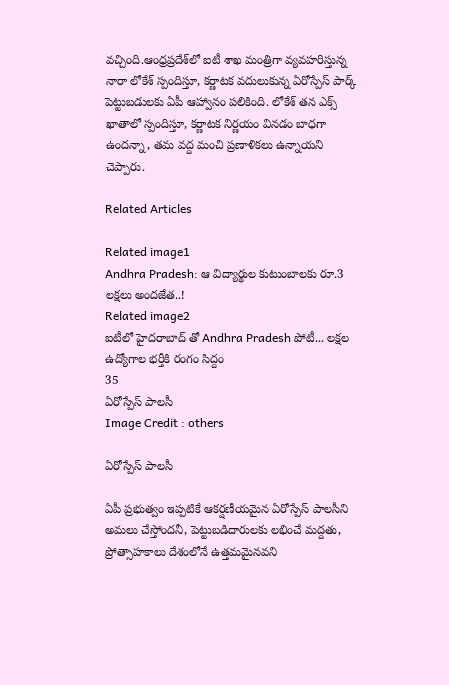వచ్చింది.ఆంధ్రప్రదేశ్‌లో ఐటీ శాఖ మంత్రిగా వ్యవహరిస్తున్న నారా లోకేశ్‌ స్పందిస్తూ, కర్ణాటక వదులుకున్న ఏరోస్పేస్ పార్క్ పెట్టుబడులకు ఏపీ ఆహ్వానం పలికింది. లోకేశ్‌ తన ఎక్స్‌ ఖాతాలో స్పందిస్తూ, కర్ణాటక నిర్ణయం వినడం బాధగా ఉందన్నా, తమ వద్ద మంచి ప్రణాళికలు ఉన్నాయని చెప్పారు.

Related Articles

Related image1
Andhra Pradesh: ఆ విద్యార్థుల కుటుంబాలకు రూ.3 లక్షలు అందజేత..!
Related image2
ఐటీలో హైదరాబాద్ తో Andhra Pradesh పోటీ... లక్షల ఉద్యోగాల భర్తీకి రంగం సిద్దం
35
ఏరోస్పేస్ పాలసీ
Image Credit : others

ఏరోస్పేస్ పాలసీ

ఏపీ ప్రభుత్వం ఇప్పటికే ఆకర్షణీయమైన ఏరోస్పేస్ పాలసీని అమలు చేస్తోందనీ, పెట్టుబడిదారులకు లభించే మద్దతు, ప్రోత్సాహకాలు దేశంలోనే ఉత్తమమైనవని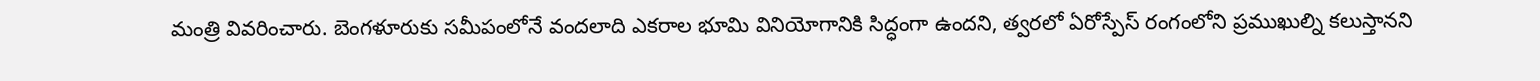మంత్రి వివరించారు. బెంగళూరుకు సమీపంలోనే వందలాది ఎకరాల భూమి వినియోగానికి సిద్ధంగా ఉందని, త్వరలో ఏరోస్పేస్ రంగంలోని ప్రముఖుల్ని కలుస్తానని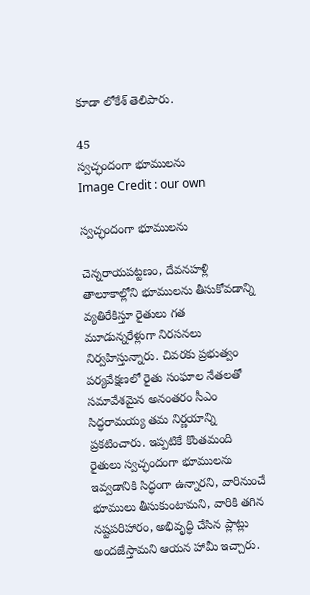కూడా లోకేశ్‌ తెలిపారు.

45
స్వచ్ఛందంగా భూములను
Image Credit : our own

స్వచ్ఛందంగా భూములను

చెన్నరాయపట్టణం, దేవనహళ్లి తాలూకాల్లోని భూములను తీసుకోవడాన్ని వ్యతిరేకిస్తూ రైతులు గత మూడున్నరేళ్లుగా నిరసనలు నిర్వహిస్తున్నారు. చివరకు ప్రభుత్వం పర్యవేక్షణలో రైతు సంఘాల నేతలతో సమావేశమైన అనంతరం సీఎం సిద్ధరామయ్య తమ నిర్ణయాన్ని ప్రకటించారు. ఇప్పటికే కొంతమంది రైతులు స్వచ్ఛందంగా భూములను ఇవ్వడానికి సిద్ధంగా ఉన్నారని, వారినుంచే భూములు తీసుకుంటామని, వారికి తగిన నష్టపరిహారం, అభివృద్ధి చేసిన ప్లాట్లు అందజేస్తామని ఆయన హామీ ఇచ్చారు.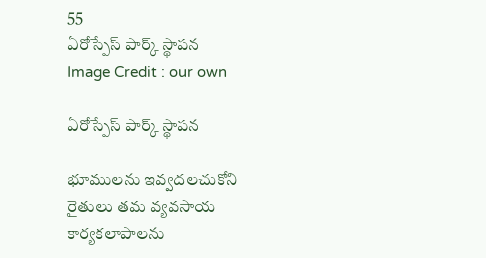55
ఏరోస్పేస్ పార్క్ స్థాపన
Image Credit : our own

ఏరోస్పేస్ పార్క్ స్థాపన

భూములను ఇవ్వదలచుకోని రైతులు తమ వ్యవసాయ కార్యకలాపాలను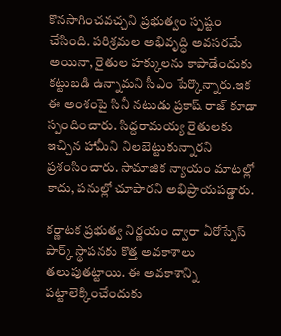కొనసాగించవచ్చని ప్రభుత్వం స్పష్టం చేసింది. పరిశ్రమల అభివృద్ధి అవసరమే అయినా, రైతుల హక్కులను కాపాడేందుకు కట్టుబడి ఉన్నామని సీఎం పేర్కొన్నారు.ఇక ఈ అంశంపై సినీ నటుడు ప్రకాష్ రాజ్‌ కూడా స్పందించారు. సిద్దరామయ్య రైతులకు ఇచ్చిన హామీని నిలబెట్టుకున్నారని ప్రశంసించారు. సామాజిక న్యాయం మాటల్లో కాదు, పనుల్లో చూపారని అభిప్రాయపడ్డారు.

కర్ణాటక ప్రభుత్వ నిర్ణయం ద్వారా ఏరోస్పేస్ పార్క్ స్థాపనకు కొత్త అవకాశాలు తలుపుతట్టాయి. ఈ అవకాశాన్ని పట్టాలెక్కించేందుకు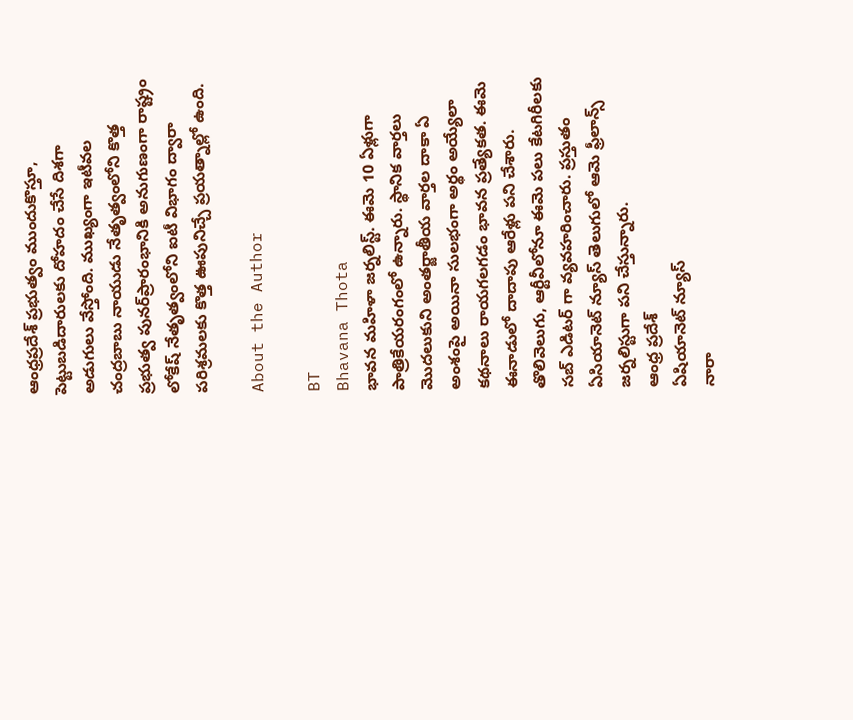ఆంధ్రప్రదేశ్ ప్రభుత్వం ముందుకొస్తూ, పెట్టుబడిదారులకు దోహదం చేసే దిశగా అడుగులు వేస్తోంది. ముఖ్యంగా ఇటీవల చంద్రబాబు నాయుడు నేతృత్వంలోని కొత్త ప్రభుత్వ పునర్‌ప్రారంభానికి అనుగుణంగా రాష్ట్రం లోకేష్ నేతృత్వంలోని ఐటీ విభాగం ద్వారా పరిశ్రమలకు కొత్త ఊపునిచ్చే ప్రయత్నాల్లో ఉంది.

About the Author

BT
Bhavana Thota
భావన మహిళా జర్నలిస్ట్. ఈమె 10 ఏళ్లుగా పాత్రికేయరంగంలో ఉన్నారు. స్థానిక వార్తలు మొదలుకుని అంతర్జాతీయ వార్తల దాకా ఏ అంశంపై అయినా సులభంగా అర్థం అయ్యేలా కథనాలు రాయగలగడం భావన ప్రత్యేకత. ఈమె ఈనాడులో దాదాపు ఆరేళ్లు పని చేశారు. తొలివెలుగు, ఆర్టీవీలోనూ ఈమె పలు కేటగిరీలకు సబ్ ఎడిటర్ గా వ్యవహరించారు. ప్రస్తుతం ఏసియానెట్ న్యూస్ తెలుగులో ఆమె ఫ్రీలాన్స్ జర్నలిస్టుగా పని చేస్తున్నారు.
ఆంధ్ర ప్రదేశ్
ఏషియానెట్ న్యూస్
నారా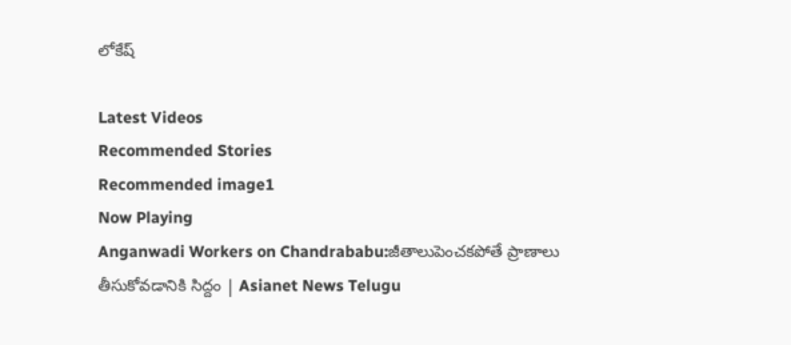లోకేష్

Latest Videos
Recommended Stories
Recommended image1
Now Playing
Anganwadi Workers on Chandrababu:జీతాలుపెంచకపోతే ప్రాణాలు తీసుకోవడానికి సిద్దం | Asianet News Telugu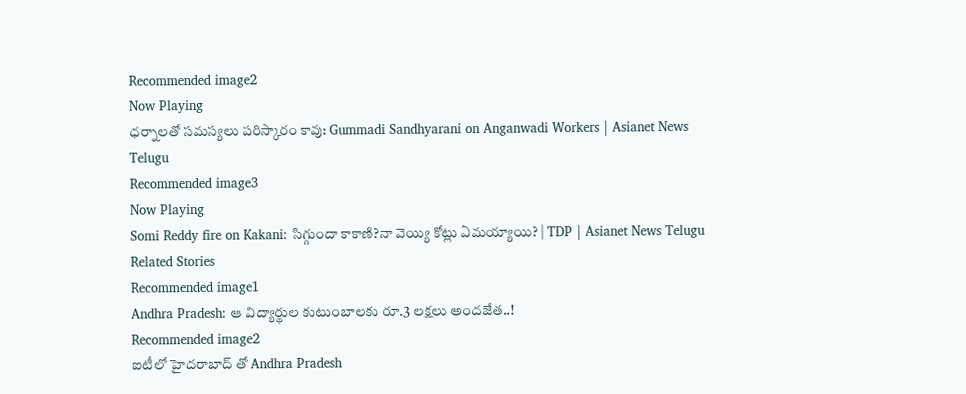Recommended image2
Now Playing
ధర్నాలతో సమస్యలు పరిస్కారం కావు: Gummadi Sandhyarani on Anganwadi Workers | Asianet News Telugu
Recommended image3
Now Playing
Somi Reddy fire on Kakani: సిగ్గుందా కాకాణి?నా వెయ్యి కోట్లు ఏమయ్యాయి? | TDP | Asianet News Telugu
Related Stories
Recommended image1
Andhra Pradesh: ఆ విద్యార్థుల కుటుంబాలకు రూ.3 లక్షలు అందజేత..!
Recommended image2
ఐటీలో హైదరాబాద్ తో Andhra Pradesh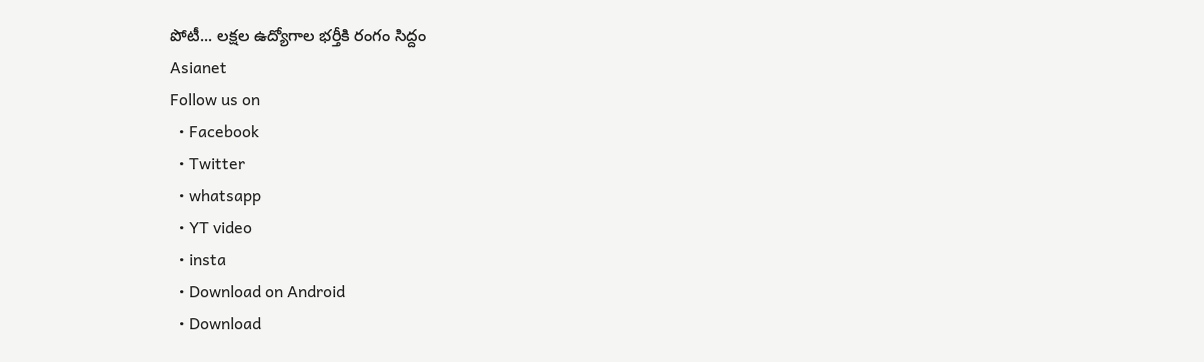పోటీ... లక్షల ఉద్యోగాల భర్తీకి రంగం సిద్దం
Asianet
Follow us on
  • Facebook
  • Twitter
  • whatsapp
  • YT video
  • insta
  • Download on Android
  • Download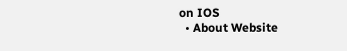on IOS
  • About Website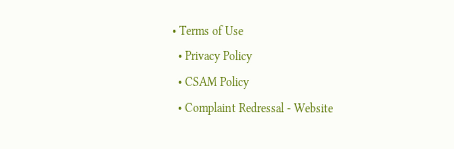• Terms of Use
  • Privacy Policy
  • CSAM Policy
  • Complaint Redressal - Website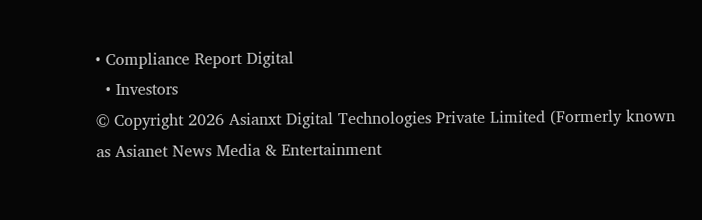• Compliance Report Digital
  • Investors
© Copyright 2026 Asianxt Digital Technologies Private Limited (Formerly known as Asianet News Media & Entertainment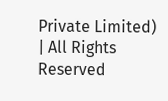Private Limited) | All Rights Reserved